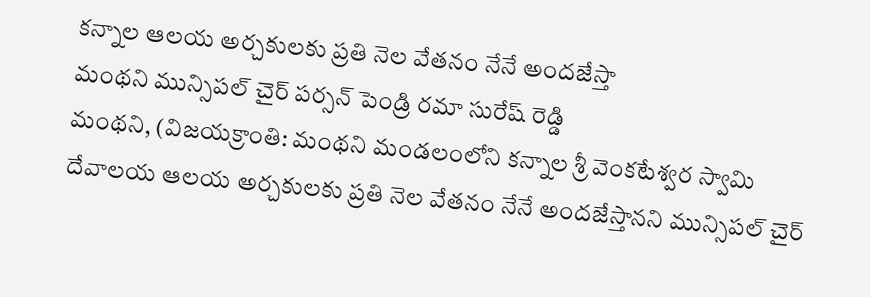కన్నాల ఆలయ అర్చకులకు ప్రతి నెల వేతనం నేనే అందజేస్తా
మంథని మున్సిపల్ చైర్ పర్సన్ పెండ్రి రమా సురేష్ రెడ్డి
మంథని, (విజయక్రాంతి: మంథని మండలంలోని కన్నాల శ్రీ వెంకటేశ్వర స్వామి దేవాలయ ఆలయ అర్చకులకు ప్రతి నెల వేతనం నేనే అందజేస్తానని మున్సిపల్ చైర్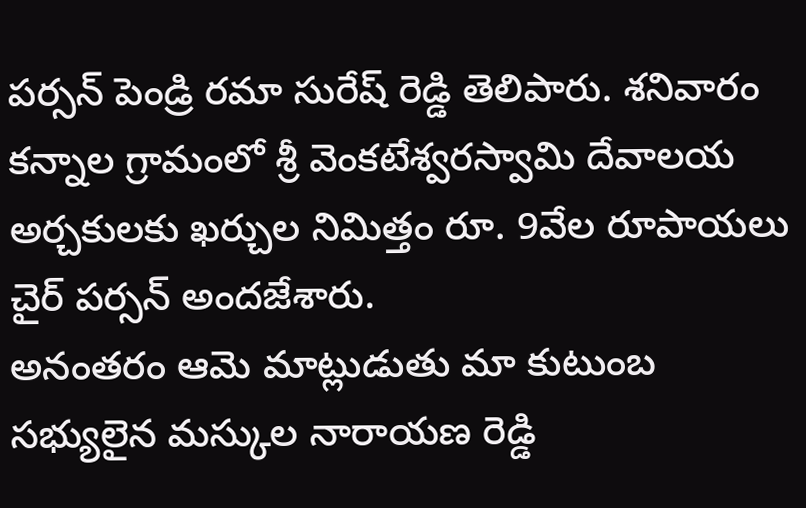పర్సన్ పెండ్రి రమా సురేష్ రెడ్డి తెలిపారు. శనివారం కన్నాల గ్రామంలో శ్రీ వెంకటేశ్వరస్వామి దేవాలయ అర్చకులకు ఖర్చుల నిమిత్తం రూ. 9వేల రూపాయలు చైర్ పర్సన్ అందజేశారు.
అనంతరం ఆమె మాట్లుడుతు మా కుటుంబ సభ్యులైన మస్కుల నారాయణ రెడ్డి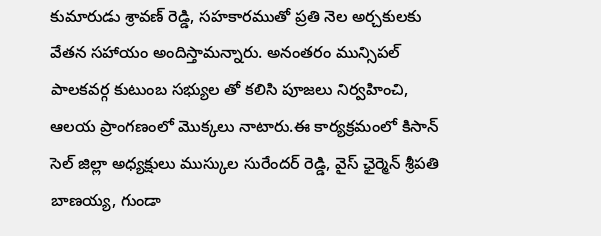కుమారుడు శ్రావణ్ రెడ్డి, సహకారముతో ప్రతి నెల అర్చకులకు వేతన సహాయం అందిస్తామన్నారు. అనంతరం మున్సిపల్ పాలకవర్గ కుటుంబ సభ్యుల తో కలిసి పూజలు నిర్వహించి, ఆలయ ప్రాంగణంలో మొక్కలు నాటారు.ఈ కార్యక్రమంలో కిసాన్ సెల్ జిల్లా అధ్యక్షులు ముస్కుల సురేందర్ రెడ్డి, వైస్ ఛైర్మెన్ శ్రీపతి బాణయ్య, గుండా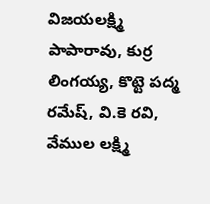విజయలక్ష్మి పాపారావు, కుర్ర లింగయ్య, కొట్టె పద్మ రమేష్, వి.కె రవి, వేముల లక్ష్మి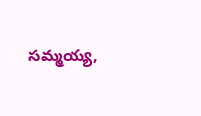సమ్మయ్య,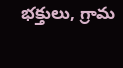భక్తులు, గ్రామ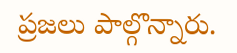ప్రజలు పాల్గొన్నారు.